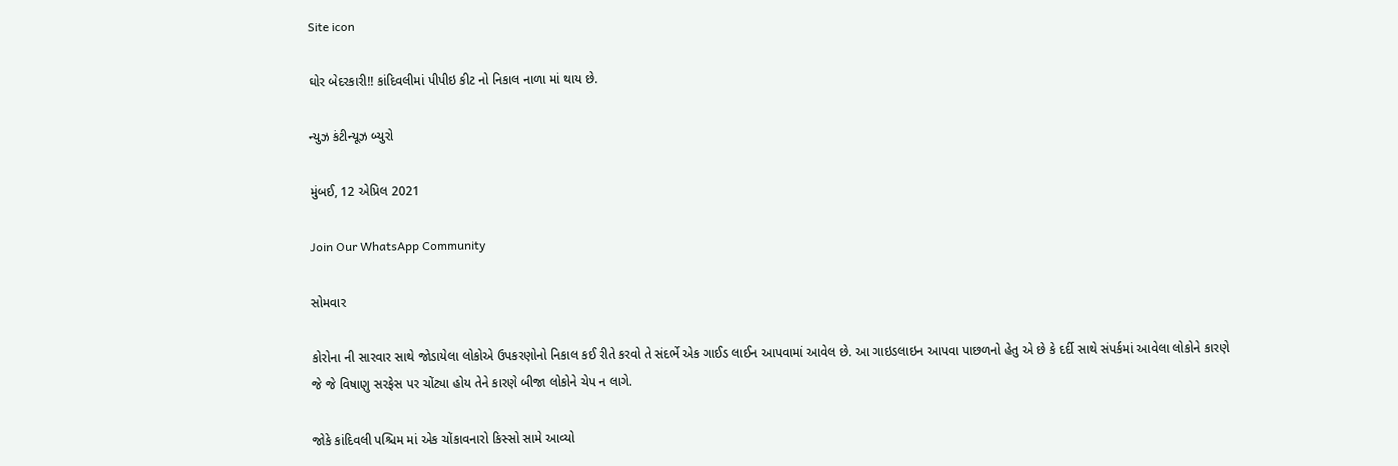Site icon

ઘોર બેદરકારી!! કાંદિવલીમાં પીપીઇ કીટ નો નિકાલ નાળા માં થાય છે.

ન્યુઝ કંટીન્યૂઝ બ્યુરો

મુંબઈ, 12 એપ્રિલ 2021

Join Our WhatsApp Community

સોમવાર

કોરોના ની સારવાર સાથે જોડાયેલા લોકોએ ઉપકરણોનો નિકાલ કઈ રીતે કરવો તે સંદર્ભે એક ગાઈડ લાઈન આપવામાં આવેલ છે. આ ગાઇડલાઇન આપવા પાછળનો હેતુ એ છે કે દર્દી સાથે સંપર્કમાં આવેલા લોકોને કારણે જે જે વિષાણુ સરફેસ પર ચોંટ્યા હોય તેને કારણે બીજા લોકોને ચેપ ન લાગે.

જોકે કાંદિવલી પશ્ચિમ માં એક ચોંકાવનારો કિસ્સો સામે આવ્યો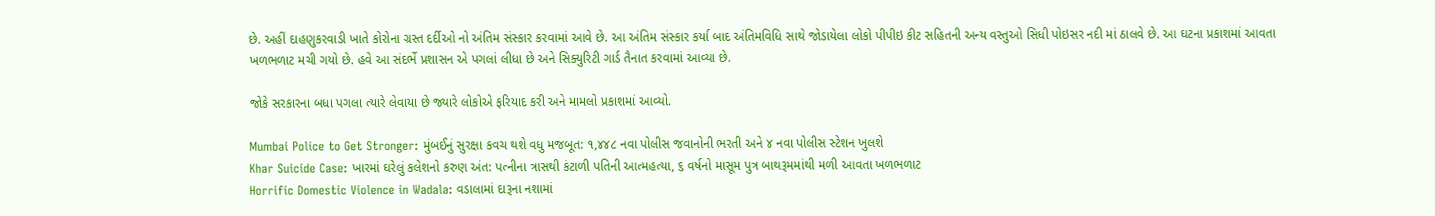છે. અહીં દાહણુકરવાડી ખાતે કોરોના ગ્રસ્ત દર્દીઓ નો અંતિમ સંસ્કાર કરવામાં આવે છે. આ અંતિમ સંસ્કાર કર્યા બાદ અંતિમવિધિ સાથે જોડાયેલા લોકો પીપીઇ કીટ સહિતની અન્ય વસ્તુઓ સિધી પોઇસર નદી માં ઠાલવે છે. આ ઘટના પ્રકાશમાં આવતા ખળભળાટ મચી ગયો છે. હવે આ સંદર્ભે પ્રશાસન એ પગલાં લીધા છે અને સિક્યુરિટી ગાર્ડ તૈનાત કરવામાં આવ્યા છે.

જોકે સરકારના બધા પગલા ત્યારે લેવાયા છે જ્યારે લોકોએ ફરિયાદ કરી અને મામલો પ્રકાશમાં આવ્યો.

Mumbai Police to Get Stronger: મુંબઈનું સુરક્ષા કવચ થશે વધુ મજબૂત: ૧,૪૪૮ નવા પોલીસ જવાનોની ભરતી અને ૪ નવા પોલીસ સ્ટેશન ખુલશે
Khar Suicide Case: ખારમાં ઘરેલું કલેશનો કરુણ અંત: પત્નીના ત્રાસથી કંટાળી પતિની આત્મહત્યા, ૬ વર્ષનો માસૂમ પુત્ર બાથરૂમમાંથી મળી આવતા ખળભળાટ
Horrific Domestic Violence in Wadala: વડાલામાં દારૂના નશામાં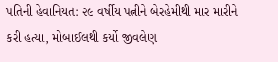પતિની હેવાનિયત: ૨૯ વર્ષીય પત્નીને બેરહેમીથી માર મારીને કરી હત્યા, મોબાઈલથી કર્યો જીવલેણ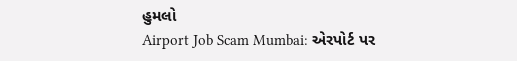હુમલો
Airport Job Scam Mumbai: એરપોર્ટ પર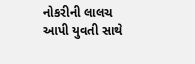નોકરીની લાલચ આપી યુવતી સાથે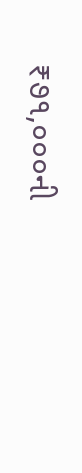₹૭૧,૦૦૦ની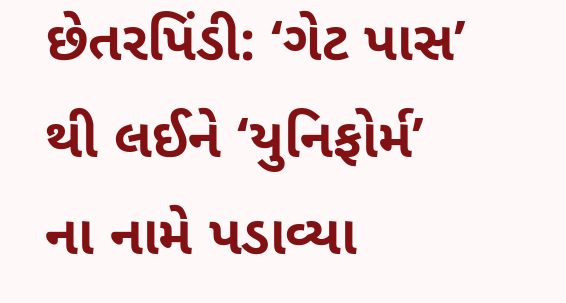છેતરપિંડી: ‘ગેટ પાસ’ થી લઈને ‘યુનિફોર્મ’ ના નામે પડાવ્યા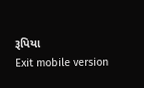રૂપિયા
Exit mobile version